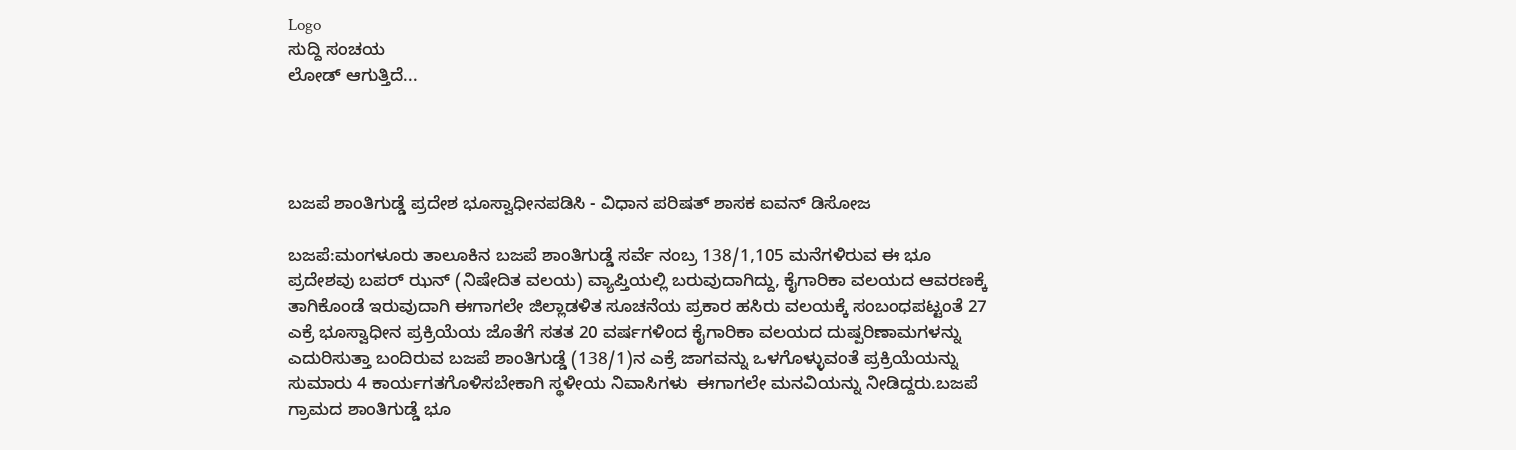Logo
ಸುದ್ದಿ ಸಂಚಯ
ಲೋಡ್ ಆಗುತ್ತಿದೆ...




ಬಜಪೆ ಶಾಂತಿಗುಡ್ಡೆ ಪ್ರದೇಶ ಭೂಸ್ವಾಧೀನಪಡಿಸಿ - ವಿಧಾನ ಪರಿಷತ್ ಶಾಸಕ ಐವನ್ ಡಿಸೋಜ

ಬಜಪೆ:ಮಂಗಳೂರು ತಾಲೂಕಿನ ಬಜಪೆ ಶಾಂತಿಗುಡ್ಡೆ ಸರ್ವೆ ನಂಬ್ರ 138/1,105 ಮನೆಗಳಿರುವ ಈ ಭೂ ಪ್ರದೇಶವು ಬಪರ್ ಝನ್ (ನಿಷೇದಿತ ವಲಯ) ವ್ಯಾಪ್ತಿಯಲ್ಲಿ ಬರುವುದಾಗಿದ್ದು, ಕೈಗಾರಿಕಾ ವಲಯದ ಆವರಣಕ್ಕೆ ತಾಗಿಕೊಂಡೆ ಇರುವುದಾಗಿ ಈಗಾಗಲೇ ಜಿಲ್ಲಾಡಳಿತ ಸೂಚನೆಯ ಪ್ರಕಾರ ಹಸಿರು ವಲಯಕ್ಕೆ ಸಂಬಂಧಪಟ್ಟಂತೆ 27 ಎಕ್ರೆ ಭೂಸ್ವಾಧೀನ ಪ್ರಕ್ರಿಯೆಯ ಜೊತೆಗೆ ಸತತ 20 ವರ್ಷಗಳಿಂದ ಕೈಗಾರಿಕಾ ವಲಯದ ದುಷ್ಪರಿಣಾಮಗಳನ್ನು ಎದುರಿಸುತ್ತಾ ಬಂದಿರುವ ಬಜಪೆ ಶಾಂತಿಗುಡ್ಡೆ (138/1)ನ ಎಕ್ರೆ ಜಾಗವನ್ನು ಒಳಗೊಳ್ಳುವಂತೆ ಪ್ರಕ್ರಿಯೆಯನ್ನು ಸುಮಾರು 4 ಕಾರ್ಯಗತಗೊಳಿಸಬೇಕಾಗಿ ಸ್ಥಳೀಯ ನಿವಾಸಿಗಳು  ಈಗಾಗಲೇ ಮನವಿಯನ್ನು ನೀಡಿದ್ದರು.ಬಜಪೆ ಗ್ರಾಮದ ಶಾಂತಿಗುಡ್ಡೆ ಭೂ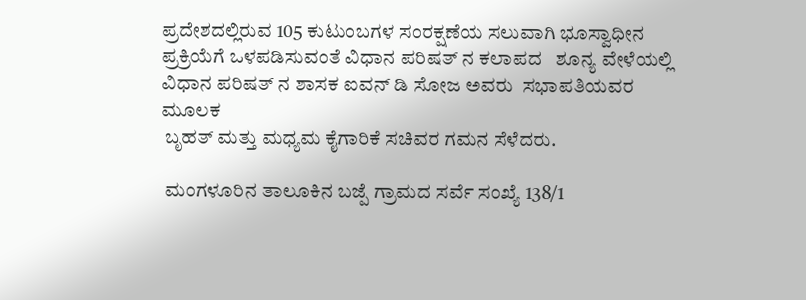ಪ್ರದೇಶದಲ್ಲಿರುವ 105 ಕುಟುಂಬಗಳ ಸಂರಕ್ಷಣೆಯ ಸಲುವಾಗಿ ಭೂಸ್ವಾಧೀನ ಪ್ರಕ್ರಿಯೆಗೆ ಒಳಪಡಿಸುವಂತೆ ವಿಧಾನ ಪರಿಷತ್ ನ ಕಲಾಪದ   ಶೂನ್ಯ ವೇಳೆಯಲ್ಲಿ
ವಿಧಾನ ಪರಿಷತ್ ನ ಶಾಸಕ ಐವನ್ ಡಿ ಸೋಜ ಅವರು  ಸಭಾಪತಿಯವರ ಮೂಲಕ
 ಬೃಹತ್ ಮತ್ತು ಮಧ್ಯಮ ಕೈಗಾರಿಕೆ ಸಚಿವರ ಗಮನ ಸೆಳೆದರು.

 ಮಂಗಳೂರಿನ ತಾಲೂಕಿನ ಬಜ್ಪೆ ಗ್ರಾಮದ ಸರ್ವೆ ಸಂಖ್ಯೆ 138/1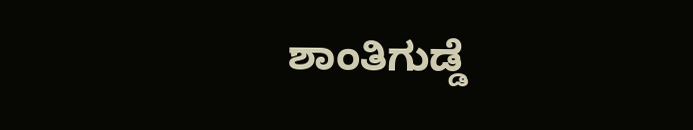ಶಾಂತಿಗುಡ್ಡೆ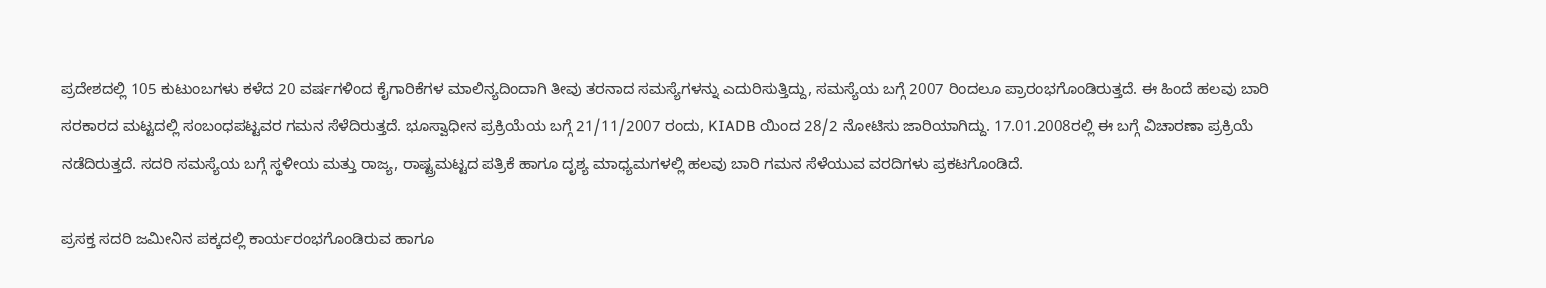ಪ್ರದೇಶದಲ್ಲಿ 105 ಕುಟುಂಬಗಳು ಕಳೆದ 20 ವರ್ಷಗಳಿಂದ ಕೈಗಾರಿಕೆಗಳ ಮಾಲಿನ್ಯದಿಂದಾಗಿ ತೀವು ತರನಾದ ಸಮಸ್ಯೆಗಳನ್ನು ಎದುರಿಸುತ್ತಿದ್ದು, ಸಮಸ್ಯೆಯ ಬಗ್ಗೆ 2007 ರಿಂದಲೂ ಪ್ರಾರಂಭಗೊಂಡಿರುತ್ತದೆ. ಈ ಹಿಂದೆ ಹಲವು ಬಾರಿ ಸರಕಾರದ ಮಟ್ಟದಲ್ಲಿ ಸಂಬಂಧಪಟ್ಟವರ ಗಮನ ಸೆಳೆದಿರುತ್ತದೆ. ಭೂಸ್ವಾಧೀನ ಪ್ರಕ್ರಿಯೆಯ ಬಗ್ಗೆ 21/11/2007 ರಂದು, KIADB ಯಿಂದ 28/2 ನೋಟಿಸು ಜಾರಿಯಾಗಿದ್ದು. 17.01.2008ರಲ್ಲಿ ಈ ಬಗ್ಗೆ ವಿಚಾರಣಾ ಪ್ರಕ್ರಿಯೆ ನಡೆದಿರುತ್ತದೆ. ಸದರಿ ಸಮಸ್ಯೆಯ ಬಗ್ಗೆ ಸ್ಥಳೀಯ ಮತ್ತು ರಾಜ್ಯ, ರಾಷ್ಟ್ರಮಟ್ಟದ ಪತ್ರಿಕೆ ಹಾಗೂ ದೃಶ್ಯ ಮಾಧ್ಯಮಗಳಲ್ಲಿ ಹಲವು ಬಾರಿ ಗಮನ ಸೆಳೆಯುವ ವರದಿಗಳು ಪ್ರಕಟಗೊಂಡಿದೆ.

ಪ್ರಸಕ್ತ ಸದರಿ ಜಮೀನಿನ ಪಕ್ಕದಲ್ಲಿ ಕಾರ್ಯರಂಭಗೊಂಡಿರುವ ಹಾಗೂ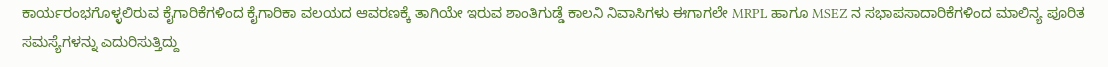ಕಾರ್ಯರಂಭಗೊಳ್ಳಲಿರುವ ಕೈಗಾರಿಕೆಗಳಿಂದ ಕೈಗಾರಿಕಾ ವಲಯದ ಆವರಣಕ್ಕೆ ತಾಗಿಯೇ ಇರುವ ಶಾಂತಿಗುಡ್ಡೆ ಕಾಲನಿ ನಿವಾಸಿಗಳು ಈಗಾಗಲೇ MRPL ಹಾಗೂ MSEZ ನ ಸಭಾಪಸಾದಾರಿಕೆಗಳಿಂದ ಮಾಲಿನ್ಯ ಪೂರಿತ ಸಮಸ್ಯೆಗಳನ್ನು ಎದುರಿಸುತ್ತಿದ್ದು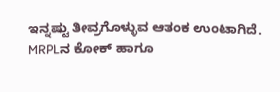ಇನ್ನಷ್ಟು ತೀವ್ರಗೊಳ್ಳುವ ಆತಂಕ ಉಂಟಾಗಿದೆ. MRPLನ ಕೋಕ್ ಹಾಗೂ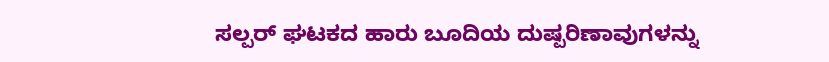ಸಲ್ಪರ್ ಘಟಕದ ಹಾರು ಬೂದಿಯ ದುಷ್ಪರಿಣಾವುಗಳನ್ನು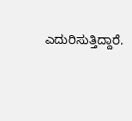ಎದುರಿಸುತ್ತಿದ್ದಾರೆ.